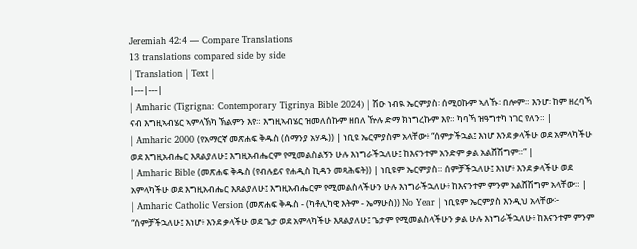Jeremiah 42:4 — Compare Translations
13 translations compared side by side
| Translation | Text |
|---|---|
| Amharic (Tigrigna: Contemporary Tigrinya Bible 2024) | ሽዑ ነብዪ ኤርምያስ፡ ሰሚዐኩም ኣለኹ፡ በሎም። እንሆ፡ ከም ዘረባኻ ናብ እግዚኣብሄር ኣምላኽካ ኽልምን እየ። እግዚኣብሄር ዝመለሰኩም ዘበለ ዅሉ ድማ ክነግረኩም እየ። ካባኻ ዝዓግተካ ነገር የለን። |
| Amharic 2000 (የአማርኛ መጽሐፍ ቅዱስ (ሰማንያ አሃዱ)) | ነቢዩ ኤርምያስም አላቸው፥ “ሰምታችኋል፤ እነሆ እንደ ቃላችሁ ወደ አምላካችሁ ወደ እግዚአብሔር እጸልያለሁ፤ እግዚአብሔርም የሚመልስልኝን ሁሉ እነግራችኋለሁ፤ ከእናንተም አንድም ቃል አልሸሽግም።” |
| Amharic Bible (መጽሐፍ ቅዱስ (የብሉይና የሐዲስ ኪዳን መጻሕፍት)) | ነቢዩም ኤርምያስ። ሰምቻችኋለሁ፤ እነሆ፥ እንደ ቃላችሁ ወደ አምላካችሁ ወደ እግዚአብሔር እጸልያለሁ፤ እግዚአብሔርም የሚመልስላችሁን ሁሉ እነግራችኋለሁ፥ ከእናንተም ምንም አልሸሽግም አላቸው። |
| Amharic Catholic Version (መጽሐፍ ቅዱስ - (ካቶሊካዊ እትም - ኤማሁስ)) No Year | ነቢዩም ኤርምያስ እንዲህ አላቸው፦ “ሰምቻችኋለሁ፤ እነሆ፥ እንደ ቃላችሁ ወደ ጌታ ወደ አምላካችሁ እጸልያለሁ፤ ጌታም የሚመልስላችሁን ቃል ሁሉ እነግራችኋለሁ፥ ከእናንተም ምንም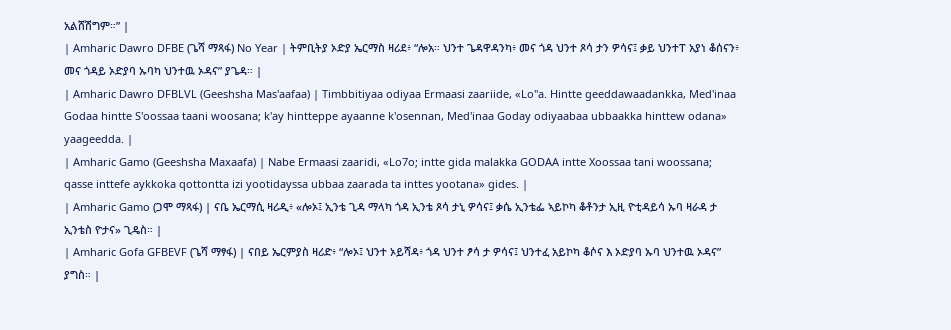አልሸሽግም።” |
| Amharic Dawro DFBE (ጌሻ ማጻፋ) No Year | ትምቢትያ ኦድያ ኤርማስ ዛሪደ፥ “ሎአ። ህንተ ጌዳዋዳንካ፥ መና ጎዳ ህንተ ጾሳ ታን ዎሳና፤ ቃይ ህንተፐ አያነ ቆሰናን፥ መና ጎዳይ ኦድያባ ኡባካ ህንተዉ ኦዳና” ያጌዳ። |
| Amharic Dawro DFBLVL (Geeshsha Mas'aafaa) | Timbbitiyaa odiyaa Ermaasi zaariide, «Lo"a. Hintte geeddawaadankka, Med'inaa Godaa hintte S'oossaa taani woosana; k'ay hintteppe ayaanne k'osennan, Med'inaa Goday odiyaabaa ubbaakka hinttew odana» yaageedda. |
| Amharic Gamo (Geeshsha Maxaafa) | Nabe Ermaasi zaaridi, «Lo7o; intte gida malakka GODAA intte Xoossaa tani woossana; qasse inttefe aykkoka qottontta izi yootidayssa ubbaa zaarada ta inttes yootana» gides. |
| Amharic Gamo (ጋሞ ማጻፋ) | ናቤ ኤርማሲ ዛሪዲ፥ «ሎኦ፤ ኢንቴ ጊዳ ማላካ ጎዳ ኢንቴ ጾሳ ታኒ ዎሳና፤ ቃሴ ኢንቴፌ ኣይኮካ ቆቶንታ ኢዚ ዮቲዳይሳ ኡባ ዛራዳ ታ ኢንቴስ ዮታና» ጊዴስ። |
| Amharic Gofa GFBEVF (ጌሻ ማፃፋ) | ናበይ ኤርምያስ ዛሪድ፥ “ሎኦ፤ ህንተ ኦይሻዳ፥ ጎዳ ህንተ ፆሳ ታ ዎሳና፤ ህንተፈ አይኮካ ቆሶና እ ኦድያባ ኡባ ህንተዉ ኦዳና” ያግስ። |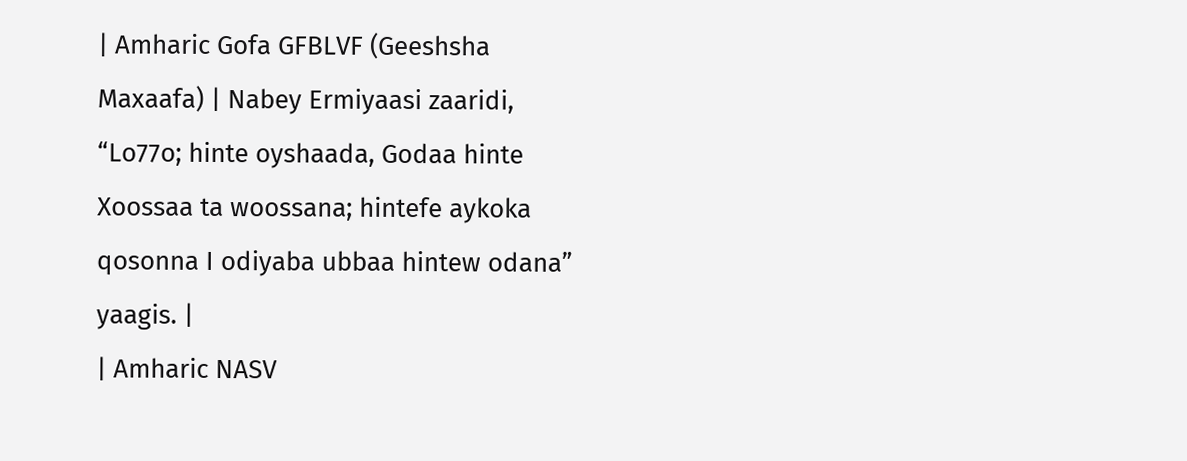| Amharic Gofa GFBLVF (Geeshsha Maxaafa) | Nabey Ermiyaasi zaaridi, “Lo77o; hinte oyshaada, Godaa hinte Xoossaa ta woossana; hintefe aykoka qosonna I odiyaba ubbaa hintew odana” yaagis. |
| Amharic NASV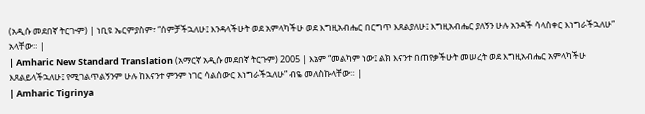(አዲሱ መደበኛ ትርጒም) | ነቢዩ ኤርምያስም፣ “ሰምቻችኋለሁ፤ እንዳላችሁት ወደ አምላካችሁ ወደ እግዚአብሔር በርግጥ እጸልያለሁ፤ እግዚአብሔር ያለኝን ሁሉ አንዳች ሳላስቀር እነግራችኋለሁ” አላቸው። |
| Amharic New Standard Translation (አማርኛ አዲሱ መደበኛ ትርጉም) 2005 | እኔም “መልካም ነው፤ ልክ እናንተ በጠየቃችሁት መሠረት ወደ እግዚአብሔር አምላካችሁ እጸልይላችኋለሁ፤ የሚገልጥልኝንም ሁሉ ከእናንተ ምንም ነገር ሳልሰውር እነግራችኋለሁ” ብዬ መለስኩላቸው። |
| Amharic Tigrinya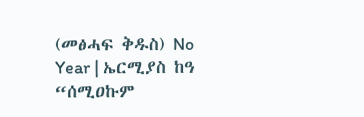(መፅሓፍ ቅዱስ) No Year | ኤርሚያስ ከዓ “ሰሚዐኩም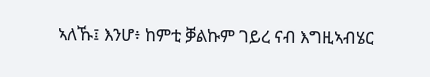ኣለኹ፤ እንሆ፥ ከምቲ ቓልኩም ገይረ ናብ እግዚኣብሄር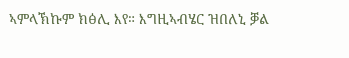ኣምላኽኩም ክፅሊ እየ። እግዚኣብሄር ዝበለኒ ቓል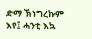ድማ ኽነግረኩም እየ፤ ሓንቲ እኳ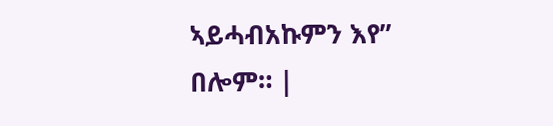ኣይሓብአኩምን እየ” በሎም። |